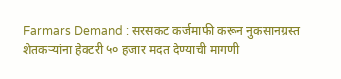Farmars Demand : सरसकट कर्जमाफी करून नुकसानग्रस्त शेतकऱ्यांना हेक्टरी ५० हजार मदत देण्याची मागणी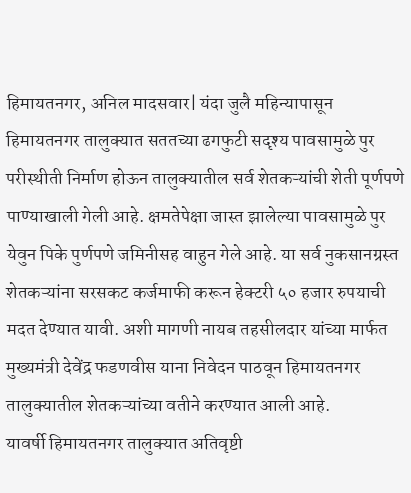हिमायतनगर, अनिल मादसवार| यंदा जुलै महिन्यापासून हिमायतनगर तालुक्यात सततच्या ढगफुटी सदृश्य पावसामुळे पुर परीस्थीती निर्माण होऊन तालुक्यातील सर्व शेतकऱ्यांची शेती पूर्णपणे पाण्याखाली गेली आहे. क्षमतेपेक्षा जास्त झालेल्या पावसामुळे पुर येवुन पिके पुर्णपणे जमिनीसह वाहुन गेले आहे. या सर्व नुकसानग्रस्त शेतकऱ्यांना सरसकट कर्जमाफी करून हेक्टरी ५० हजार रुपयाची मदत देण्यात यावी. अशी मागणी नायब तहसीलदार यांच्या मार्फत मुख्यमंत्री देवेंद्र फडणवीस याना निवेदन पाठवून हिमायतनगर तालुक्यातील शेतकऱ्यांच्या वतीने करण्यात आली आहे.
यावर्षी हिमायतनगर तालुक्यात अतिवृष्टी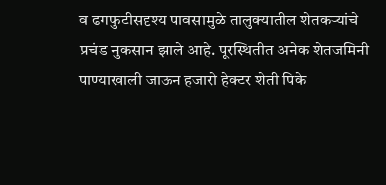व ढगफुटीसदृश्य पावसामुळे तालुक्यातील शेतकऱ्यांचे प्रचंड नुकसान झाले आहे. पूरस्थितीत अनेक शेतजमिनी पाण्याखाली जाऊन हजारो हेक्टर शेती पिके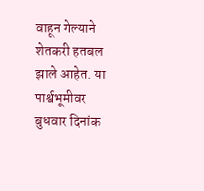वाहून गेल्याने शेतकरी हतबल झाले आहेत. या पार्श्वभूमीवर बुधवार दिनांक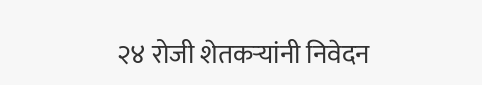२४ रोजी शेतकऱ्यांनी निवेदन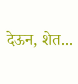देऊन, शेत...